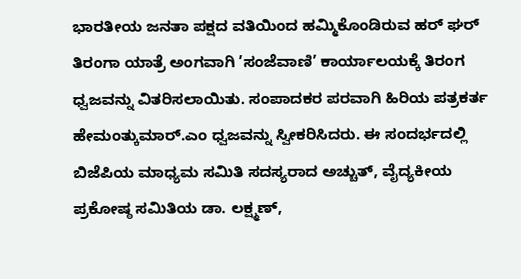ಭಾರತೀಯ ಜನತಾ ಪಕ್ಷದ ವತಿಯಿಂದ ಹಮ್ಮಿಕೊಂಡಿರುವ ಹರ್ ಘರ್ ತಿರಂಗಾ ಯಾತ್ರೆ ಅಂಗವಾಗಿ ’ಸಂಜೆವಾಣಿ’ ಕಾರ್ಯಾಲಯಕ್ಕೆ ತಿರಂಗ ಧ್ವಜವನ್ನು ವಿತರಿಸಲಾಯಿತು. ಸಂಪಾದಕರ ಪರವಾಗಿ ಹಿರಿಯ ಪತ್ರಕರ್ತ ಹೇಮಂತ್ಕುಮಾರ್.ಎಂ ಧ್ವಜವನ್ನು ಸ್ವೀಕರಿಸಿದರು. ಈ ಸಂದರ್ಭದಲ್ಲಿ ಬಿಜೆಪಿಯ ಮಾಧ್ಯಮ ಸಮಿತಿ ಸದಸ್ಯರಾದ ಅಚ್ಚುತ್, ವೈದ್ಯಕೀಯ ಪ್ರಕೋಷ್ಠ ಸಮಿತಿಯ ಡಾ. ಲಕ್ಷ್ಮಣ್,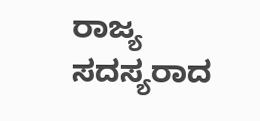ರಾಜ್ಯ ಸದಸ್ಯರಾದ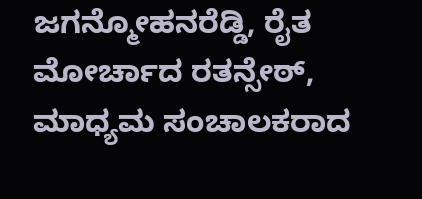ಜಗನ್ಮೋಹನರೆಡ್ಡಿ, ರೈತ ಮೋರ್ಚಾದ ರತನ್ಸೇಠ್, ಮಾಧ್ಯಮ ಸಂಚಾಲಕರಾದ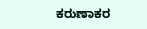ಕರುಣಾಕರ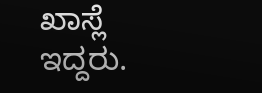ಖಾಸ್ಲೆ ಇದ್ದರು.